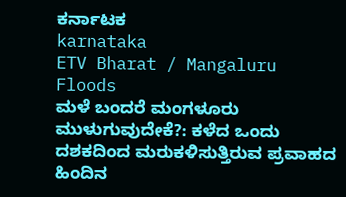ಕರ್ನಾಟಕ
karnataka
ETV Bharat / Mangaluru Floods
ಮಳೆ ಬಂದರೆ ಮಂಗಳೂರು ಮುಳುಗುವುದೇಕೆ?: ಕಳೆದ ಒಂದು ದಶಕದಿಂದ ಮರುಕಳಿಸುತ್ತಿರುವ ಪ್ರವಾಹದ ಹಿಂದಿನ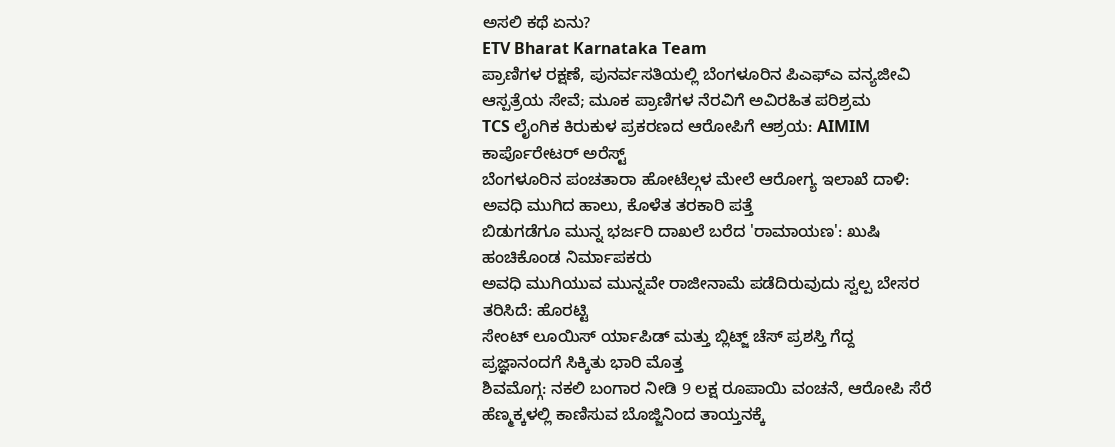ಅಸಲಿ ಕಥೆ ಏನು?
ETV Bharat Karnataka Team
ಪ್ರಾಣಿಗಳ ರಕ್ಷಣೆ, ಪುನರ್ವಸತಿಯಲ್ಲಿ ಬೆಂಗಳೂರಿನ ಪಿಎಫ್ಎ ವನ್ಯಜೀವಿ ಆಸ್ಪತ್ರೆಯ ಸೇವೆ; ಮೂಕ ಪ್ರಾಣಿಗಳ ನೆರವಿಗೆ ಅವಿರಹಿತ ಪರಿಶ್ರಮ
TCS ಲೈಂಗಿಕ ಕಿರುಕುಳ ಪ್ರಕರಣದ ಆರೋಪಿಗೆ ಆಶ್ರಯ: AIMIM ಕಾರ್ಪೊರೇಟರ್ ಅರೆಸ್ಟ್
ಬೆಂಗಳೂರಿನ ಪಂಚತಾರಾ ಹೋಟೆಲ್ಗಳ ಮೇಲೆ ಆರೋಗ್ಯ ಇಲಾಖೆ ದಾಳಿ: ಅವಧಿ ಮುಗಿದ ಹಾಲು, ಕೊಳೆತ ತರಕಾರಿ ಪತ್ತೆ
ಬಿಡುಗಡೆಗೂ ಮುನ್ನ ಭರ್ಜರಿ ದಾಖಲೆ ಬರೆದ 'ರಾಮಾಯಣ': ಖುಷಿ ಹಂಚಿಕೊಂಡ ನಿರ್ಮಾಪಕರು
ಅವಧಿ ಮುಗಿಯುವ ಮುನ್ನವೇ ರಾಜೀನಾಮೆ ಪಡೆದಿರುವುದು ಸ್ವಲ್ಪ ಬೇಸರ ತರಿಸಿದೆ: ಹೊರಟ್ಟಿ
ಸೇಂಟ್ ಲೂಯಿಸ್ ರ್ಯಾಪಿಡ್ ಮತ್ತು ಬ್ಲಿಟ್ಜ್ ಚೆಸ್ ಪ್ರಶಸ್ತಿ ಗೆದ್ದ ಪ್ರಜ್ಞಾನಂದಗೆ ಸಿಕ್ಕಿತು ಭಾರಿ ಮೊತ್ತ
ಶಿವಮೊಗ್ಗ: ನಕಲಿ ಬಂಗಾರ ನೀಡಿ 9 ಲಕ್ಷ ರೂಪಾಯಿ ವಂಚನೆ, ಆರೋಪಿ ಸೆರೆ
ಹೆಣ್ಮಕ್ಕಳಲ್ಲಿ ಕಾಣಿಸುವ ಬೊಜ್ಜಿನಿಂದ ತಾಯ್ತನಕ್ಕೆ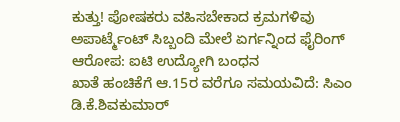ಕುತ್ತು! ಪೋಷಕರು ವಹಿಸಬೇಕಾದ ಕ್ರಮಗಳಿವು
ಅಪಾರ್ಟ್ಮೆಂಟ್ ಸಿಬ್ಬಂದಿ ಮೇಲೆ ಏರ್ಗನ್ನಿಂದ ಫೈರಿಂಗ್ ಆರೋಪ: ಐಟಿ ಉದ್ಯೋಗಿ ಬಂಧನ
ಖಾತೆ ಹಂಚಿಕೆಗೆ ಆ.15ರ ವರೆಗೂ ಸಮಯವಿದೆ: ಸಿಎಂ ಡಿ.ಕೆ.ಶಿವಕುಮಾರ್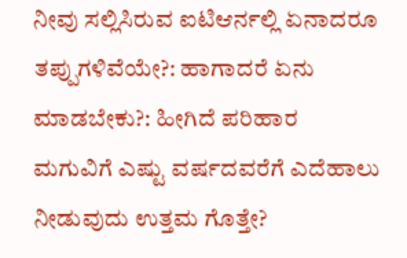ನೀವು ಸಲ್ಲಿಸಿರುವ ಐಟಿಆರ್ನಲ್ಲಿ ಏನಾದರೂ ತಪ್ಪುಗಳಿವೆಯೇ?: ಹಾಗಾದರೆ ಏನು ಮಾಡಬೇಕು?: ಹೀಗಿದೆ ಪರಿಹಾರ
ಮಗುವಿಗೆ ಎಷ್ಟು ವರ್ಷದವರೆಗೆ ಎದೆಹಾಲು ನೀಡುವುದು ಉತ್ತಮ ಗೊತ್ತೇ?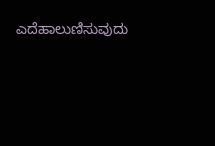ಎದೆಹಾಲುಣಿಸುವುದು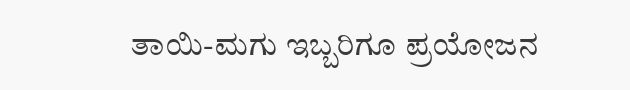ತಾಯಿ-ಮಗು ಇಬ್ಬರಿಗೂ ಪ್ರಯೋಜನ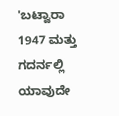'ಬಟ್ವಾರಾ 1947 ಮತ್ತು ಗದರ್ನಲ್ಲಿ ಯಾವುದೇ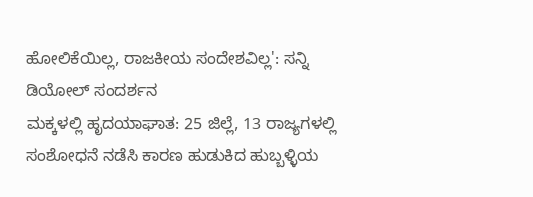ಹೋಲಿಕೆಯಿಲ್ಲ, ರಾಜಕೀಯ ಸಂದೇಶವಿಲ್ಲ': ಸನ್ನಿ ಡಿಯೋಲ್ ಸಂದರ್ಶನ
ಮಕ್ಕಳಲ್ಲಿ ಹೃದಯಾಘಾತ: 25 ಜಿಲ್ಲೆ, 13 ರಾಜ್ಯಗಳಲ್ಲಿ ಸಂಶೋಧನೆ ನಡೆಸಿ ಕಾರಣ ಹುಡುಕಿದ ಹುಬ್ಬಳ್ಳಿಯ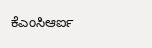ಕೆಎಂಸಿಆರ್ಐ